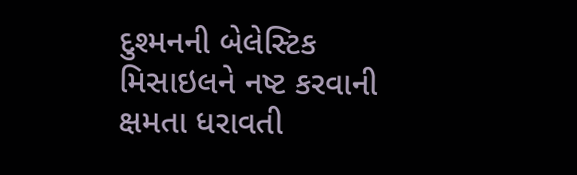દુશ્મનની બેલેસ્ટિક મિસાઇલને નષ્ટ કરવાની ક્ષમતા ધરાવતી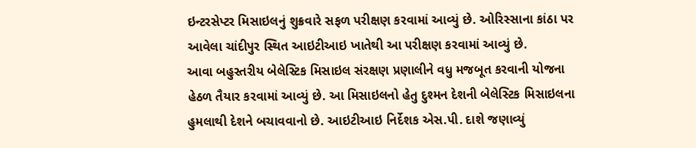ઇન્ટરસેપ્ટર મિસાઇલનું શુક્રવારે સફળ પરીક્ષણ કરવામાં આવ્યું છે. ઓરિસ્સાના કાંઠા પર આવેલા ચાંદીપુર સ્થિત આઇટીઆઇ ખાતેથી આ પરીક્ષણ કરવામાં આવ્યું છે.
આવા બહુસ્તરીય બેલેસ્ટિક મિસાઇલ સંરક્ષણ પ્રણાલીને વધુ મજબૂત કરવાની યોજના હેઠળ તૈયાર કરવામાં આવ્યું છે. આ મિસાઇલનો હેતુ દુશ્મન દેશની બેલેસ્ટિક મિસાઇલના હુમલાથી દેશને બચાવવાનો છે. આઇટીઆઇ નિર્દેશક એસ.પી. દાશે જણાવ્યું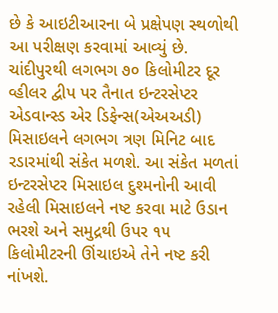છે કે આઇટીઆરના બે પ્રક્ષેપણ સ્થળોથી આ પરીક્ષણ કરવામાં આવ્યું છે.
ચાંદીપુરથી લગભગ ૭૦ કિલોમીટર દૂર વ્હીલર દ્વીપ પર તૈનાત ઇન્ટરસેપ્ટર એડવાન્સ્ડ એર ડિફેન્સ(એઅઅડી) મિસાઇલને લગભગ ત્રણ મિનિટ બાદ રડારમાંથી સંકેત મળશે. આ સંકેત મળતાં ઇન્ટરસેપ્ટર મિસાઇલ દુશ્મનોની આવી રહેલી મિસાઇલને નષ્ટ કરવા માટે ઉડાન ભરશે અને સમુદ્રથી ઉપર ૧૫ કિલોમીટરની ઊંચાઇએ તેને નષ્ટ કરી નાંખશે.